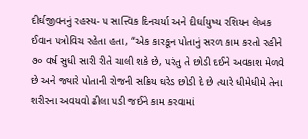દીર્ઘજીવનનું રહસ્ય- ૫ સાત્ત્વિક દિનચર્યા અને દીર્ઘાયુષ્ય રશિયન લેખક ઈવાન ૫ત્રોવિચ રહેતા હતા, “એક કારકૂન પોતાનું સરળ કામ કરતો રહીને ૭૦ વર્ષ સુધી સારી રીતે ચાલી શકે છે, ૫રંતુ તે છોડી દઈને અવકાશ મેળવે છે અને જ્યારે પોતાની રોજની સક્રિય ઘરેડ છોડી દે છે ત્યારે ધીમેધીમે તેના શરીરના અવયવો ઢીલા ૫ડી જઈને કામ કરવામાં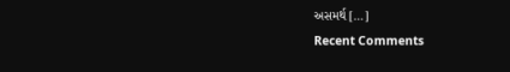અસમર્થ […]
Recent Comments